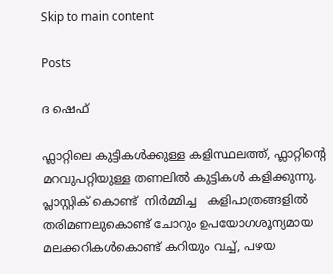Skip to main content

Posts

ദ ഷെഫ്

ഫ്ലാറ്റിലെ കുട്ടികൾക്കുള്ള കളിസ്ഥലത്ത്, ഫ്ലാറ്റിന്റെ മറവുപറ്റിയുള്ള തണലിൽ കുട്ടികൾ കളിക്കുന്നു. പ്ലാസ്റ്റിക്‌ കൊണ്ട്  നിർമ്മിച്ച   കളിപാത്രങ്ങളിൽ   തരിമണലുകൊണ്ട് ചോറും ഉപയോഗശൂന്യമായ മലക്കറികൾകൊണ്ട് കറിയും വച്ച്, പഴയ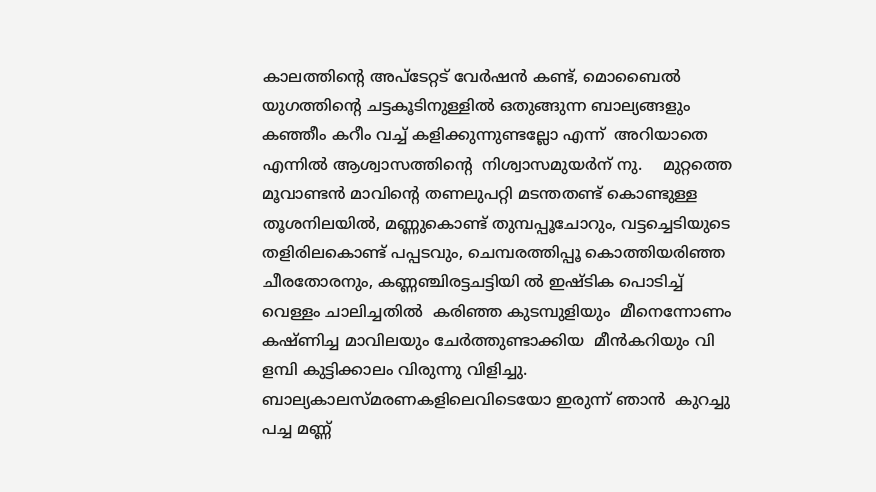കാലത്തിന്റെ അപ്ടേറ്റട് വേർഷൻ കണ്ട്, മൊബൈൽ യുഗത്തിന്റെ ചട്ടകൂടിനുള്ളിൽ ഒതുങ്ങുന്ന ബാല്യങ്ങളും കഞ്ഞീം കറീം വച്ച് കളിക്കുന്നുണ്ടല്ലോ എന്ന്  അറിയാതെ എന്നിൽ ആശ്വാസത്തിന്റെ  നിശ്വാസമുയർന് നു.    മുറ്റത്തെ മൂവാണ്ടൻ മാവിന്റെ തണലുപറ്റി മടന്തതണ്ട് കൊണ്ടുള്ള  തൂശനിലയിൽ, മണ്ണുകൊണ്ട് തുമ്പപ്പൂചോറും, വട്ടച്ചെടിയുടെ തളിരിലകൊണ്ട് പപ്പടവും, ചെമ്പരത്തിപ്പൂ കൊത്തിയരിഞ്ഞ ചീരതോരനും, കണ്ണഞ്ചിരട്ടചട്ടിയി ൽ ഇഷ്ടിക പൊടിച്ച് വെള്ളം ചാലിച്ചതിൽ  കരിഞ്ഞ കുടമ്പുളിയും  മീനെന്നോണം കഷ്ണിച്ച മാവിലയും ചേർത്തുണ്ടാക്കിയ  മീൻകറിയും വി ളമ്പി കുട്ടിക്കാലം വിരുന്നു വിളിച്ചു. ബാല്യകാലസ്മരണകളിലെവിടെയോ ഇരുന്ന് ഞാൻ  കുറച്ചു പച്ച മണ്ണ്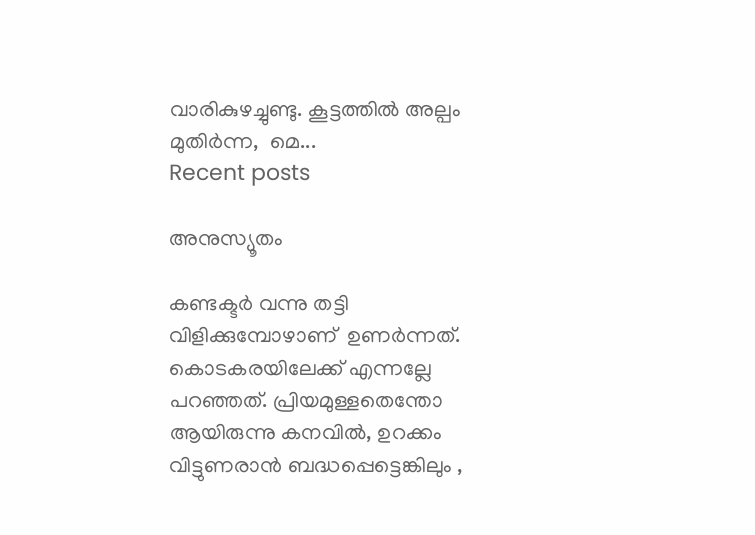വാരികുഴച്ചുണ്ടു. കൂട്ടത്തിൽ അല്പം മുതിർന്ന,  മെ...
Recent posts

അനുസ്യൂതം

കണ്ടക്ടർ വന്നു തട്ടി വിളിക്കുമ്പോഴാണ്  ഉണർന്നത്. കൊടകരയിലേക്ക് എന്നല്ലേ പറഞ്ഞത്. പ്രിയമുള്ളതെന്തോ  ആയിരുന്നു കനവിൽ, ഉറക്കം വിട്ടുണരാൻ ബദ്ധപ്പെട്ടെങ്കിലും ,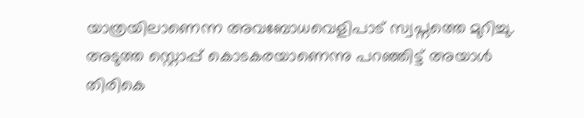യാത്രയിലാണെന്ന അവബോധവെളിപാട് സ്വപ്നത്തെ മുറിച്ചു. അടുത്ത സ്റ്റൊപ്പ് കൊടകരയാണെന്നു പറഞ്ഞിട്ട് അയാൾ തിരികെ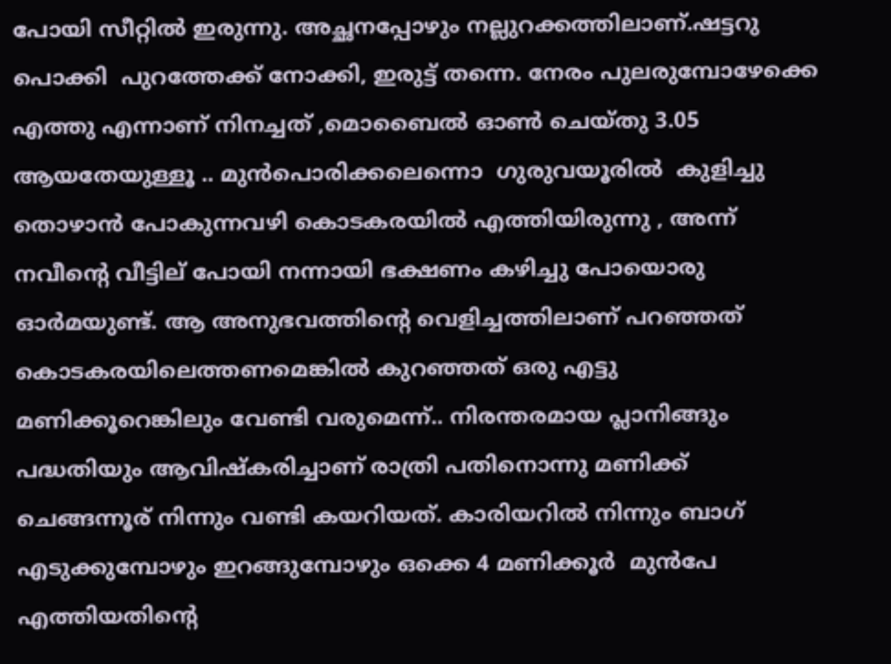പോയി സീറ്റിൽ ഇരുന്നു. അച്ഛനപ്പോഴും നല്ലുറക്കത്തിലാണ്.ഷട്ടറു പൊക്കി  പുറത്തേക്ക് നോക്കി, ഇരുട്ട് തന്നെ. നേരം പുലരുമ്പോഴേക്കെ  എത്തു എന്നാണ് നിനച്ചത് ,മൊബൈൽ ഓണ്‍ ചെയ്തു 3.05 ആയതേയുള്ളൂ .. മുൻപൊരിക്കലെന്നൊ  ഗുരുവയൂരിൽ  കുളിച്ചു തൊഴാൻ പോകുന്നവഴി കൊടകരയിൽ എത്തിയിരുന്നു , അന്ന് നവീന്റെ വീട്ടില് പോയി നന്നായി ഭക്ഷണം കഴിച്ചു പോയൊരു ഓർമയുണ്ട്. ആ അനുഭവത്തിന്റെ വെളിച്ചത്തിലാണ്‌ പറഞ്ഞത് കൊടകരയിലെത്തണമെങ്കിൽ കുറഞ്ഞത്‌ ഒരു എട്ടു മണിക്കൂറെങ്കിലും വേണ്ടി വരുമെന്ന്.. നിരന്തരമായ പ്ലാനിങ്ങും പദ്ധതിയും ആവിഷ്കരിച്ചാണ് രാത്രി പതിനൊന്നു മണിക്ക് ചെങ്ങന്നൂര് നിന്നും വണ്ടി കയറിയത്. കാരിയറിൽ നിന്നും ബാഗ്‌ എടുക്കുമ്പോഴും ഇറങ്ങുമ്പോഴും ഒക്കെ 4 മണിക്കൂർ  മുൻപേ എത്തിയതിന്റെ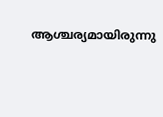ആശ്ചര്യമായിരുന്നു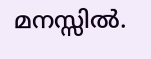മനസ്സിൽ.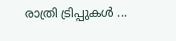രാത്രി ട്രിപ്പുകൾ ...